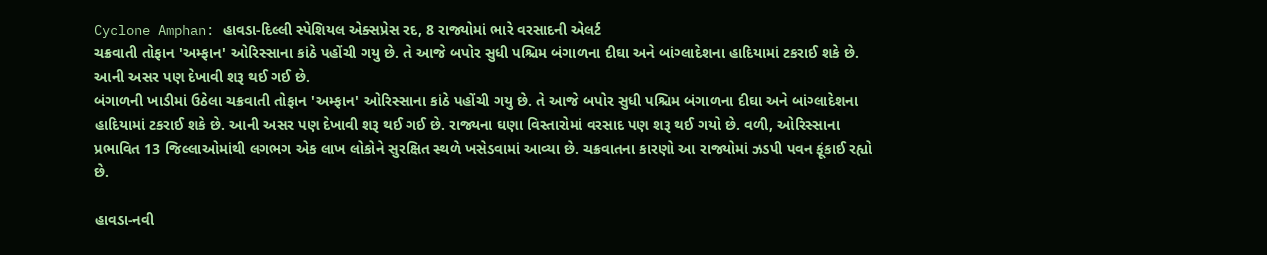Cyclone Amphan: હાવડા-દિલ્લી સ્પેશિયલ એક્સપ્રેસ રદ, 8 રાજ્યોમાં ભારે વરસાદની એલર્ટ
ચક્રવાતી તોફાન 'અમ્ફાન' ઓરિસ્સાના કાંઠે પહોંચી ગયુ છે. તે આજે બપોર સુધી પશ્ચિમ બંગાળના દીઘા અને બાંગ્લાદેશના હાદિયામાં ટકરાઈ શકે છે. આની અસર પણ દેખાવી શરૂ થઈ ગઈ છે.
બંગાળની ખાડીમાં ઉઠેલા ચક્રવાતી તોફાન 'અમ્ફાન' ઓરિસ્સાના કાંઠે પહોંચી ગયુ છે. તે આજે બપોર સુધી પશ્ચિમ બંગાળના દીઘા અને બાંગ્લાદેશના હાદિયામાં ટકરાઈ શકે છે. આની અસર પણ દેખાવી શરૂ થઈ ગઈ છે. રાજ્યના ઘણા વિસ્તારોમાં વરસાદ પણ શરૂ થઈ ગયો છે. વળી, ઓરિસ્સાના પ્રભાવિત 13 જિલ્લાઓમાંથી લગભગ એક લાખ લોકોને સુરક્ષિત સ્થળે ખસેડવામાં આવ્યા છે. ચક્રવાતના કારણો આ રાજ્યોમાં ઝડપી પવન ફૂંકાઈ રહ્યો છે.

હાવડા-નવી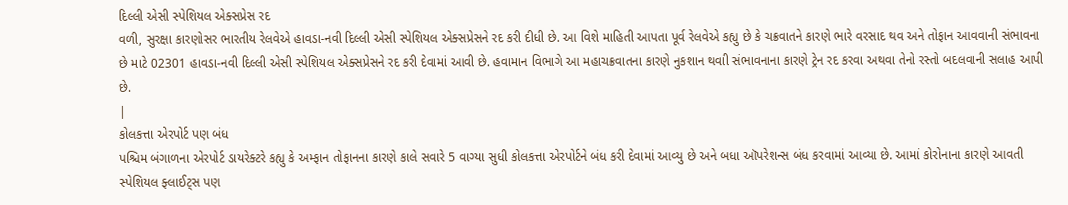દિલ્લી એસી સ્પેશિયલ એક્સપ્રેસ રદ
વળી, સુરક્ષા કારણોસર ભારતીય રેલવેએ હાવડા-નવી દિલ્લી એસી સ્પેશિયલ એક્સપ્રેસને રદ કરી દીધી છે. આ વિશે માહિતી આપતા પૂર્વ રેલવેએ કહ્યુ છે કે ચક્રવાતને કારણે ભારે વરસાદ થવ અને તોફાન આવવાની સંભાવના છે માટે 02301 હાવડા-નવી દિલ્લી એસી સ્પેશિયલ એક્સપ્રેસને રદ કરી દેવામાં આવી છે. હવામાન વિભાગે આ મહાચક્રવાતના કારણે નુકશાન થવાી સંભાવનાના કારણે ટ્રેન રદ કરવા અથવા તેનો રસ્તો બદલવાની સલાહ આપી છે.
|
કોલકત્તા એરપોર્ટ પણ બંધ
પશ્ચિમ બંગાળના એરપોર્ટ ડાયરેક્ટરે કહ્યુ કે અમ્ફાન તોફાનના કારણે કાલે સવારે 5 વાગ્યા સુધી કોલકત્તા એરપોર્ટને બંધ કરી દેવામાં આવ્યુ છે અને બધા ઑપરેશન્સ બંધ કરવામાં આવ્યા છે. આમાં કોરોનાના કારણે આવતી સ્પેશિયલ ફ્લાઈટ્સ પણ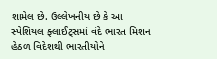શામેલ છે. ઉલ્લેખનીય છે કે આ સ્પેશિયલ ફ્લાઈટ્સમાં વંદે ભારત મિશન હેઠળ વિદેશથી ભારતીયોને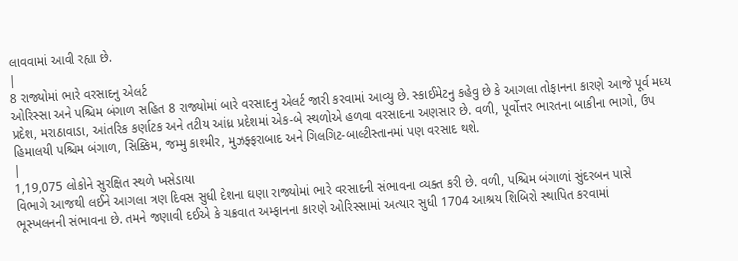લાવવામાં આવી રહ્યા છે.
|
8 રાજ્યોમાં ભારે વરસાદનુ એલર્ટ
ઓરિસ્સા અને પશ્ચિમ બંગાળ સહિત 8 રાજ્યોમાં બારે વરસાદનુ એલર્ટ જારી કરવામાં આવ્યુ છે. સ્કાઈમેટનુ કહેવુ છે કે આગલા તોફાનના કારણે આજે પૂર્વ મધ્ય પ્રદેશ, મરાઠાવાડા, આંતરિક કર્ણાટક અને તટીય આંધ્ર પ્રદેશમાં એક-બે સ્થળોએ હળવા વરસાદના અણસાર છે. વળી, પૂર્વોત્તર ભારતના બાકીના ભાગો, ઉપ હિમાલયી પશ્ચિમ બંગાળ, સિક્કિમ, જમ્મુ કાશ્મીર, મુઝફ્ફરાબાદ અને ગિલગિટ-બાલ્ટીસ્તાનમાં પણ વરસાદ થશે.
|
1,19,075 લોકોને સુરક્ષિત સ્થળે ખસેડાયા
વિભાગે આજથી લઈને આગલા ત્રણ દિવસ સુધી દેશના ઘણા રાજ્યોમાં ભારે વરસાદની સંભાવના વ્યક્ત કરી છે. વળી, પશ્ચિમ બંગાળાં સુંદરબન પાસે ભૂસ્ખલનની સંભાવના છે. તમને જણાવી દઈએ કે ચક્રવાત અમ્ફાનના કારણે ઓરિસ્સામાં અત્યાર સુધી 1704 આશ્રય શિબિરો સ્થાપિત કરવામાં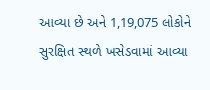આવ્યા છે અને 1,19,075 લોકોને સુરક્ષિત સ્થળે ખસેડવામાં આવ્યા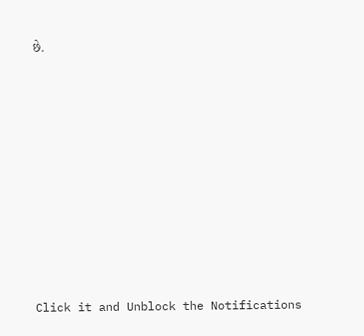છે.












Click it and Unblock the Notifications